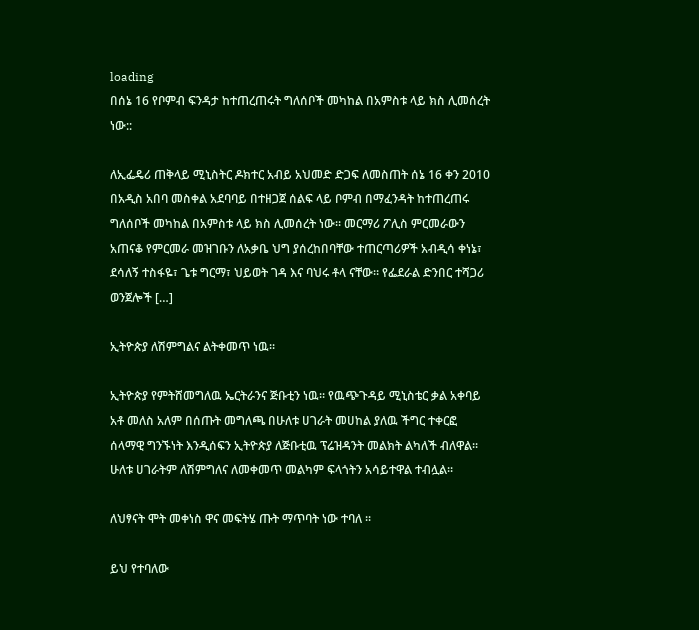loading
በሰኔ 16 የቦምብ ፍንዳታ ከተጠረጠሩት ግለሰቦች መካከል በአምስቱ ላይ ክስ ሊመሰረት ነው::

ለኢፌዴሪ ጠቅላይ ሚኒስትር ዶክተር አብይ አህመድ ድጋፍ ለመስጠት ሰኔ 16 ቀን 2010 በአዲስ አበባ መስቀል አደባባይ በተዘጋጀ ሰልፍ ላይ ቦምብ በማፈንዳት ከተጠረጠሩ ግለሰቦች መካከል በአምስቱ ላይ ክስ ሊመሰረት ነው። መርማሪ ፖሊስ ምርመራውን አጠናቆ የምርመራ መዝገቡን ለአቃቤ ህግ ያሰረከበባቸው ተጠርጣሪዎች አብዲሳ ቀነኔ፣ ደሳለኝ ተስፋዬ፣ ጌቱ ግርማ፣ ህይወት ገዳ እና ባህሩ ቶላ ናቸው። የፌደራል ድንበር ተሻጋሪ ወንጀሎች […]

ኢትዮጵያ ለሽምግልና ልትቀመጥ ነዉ፡፡

ኢትዮጵያ የምትሸመግለዉ ኤርትራንና ጅቡቲን ነዉ፡፡ የዉጭጉዳይ ሚኒስቴር ቃል አቀባይ አቶ መለስ አለም በሰጡት መግለጫ በሁለቱ ሀገራት መሀከል ያለዉ ችግር ተቀርፎ ሰላማዊ ግንኙነት እንዲሰፍን ኢትዮጵያ ለጅቡቲዉ ፕሬዝዳንት መልክት ልካለች ብለዋል፡፡ ሁለቱ ሀገራትም ለሽምግለና ለመቀመጥ መልካም ፍላጎትን አሳይተዋል ተብሏል፡፡

ለህፃናት ሞት መቀነስ ዋና መፍትሄ ጡት ማጥባት ነው ተባለ ፡፡

ይህ የተባለው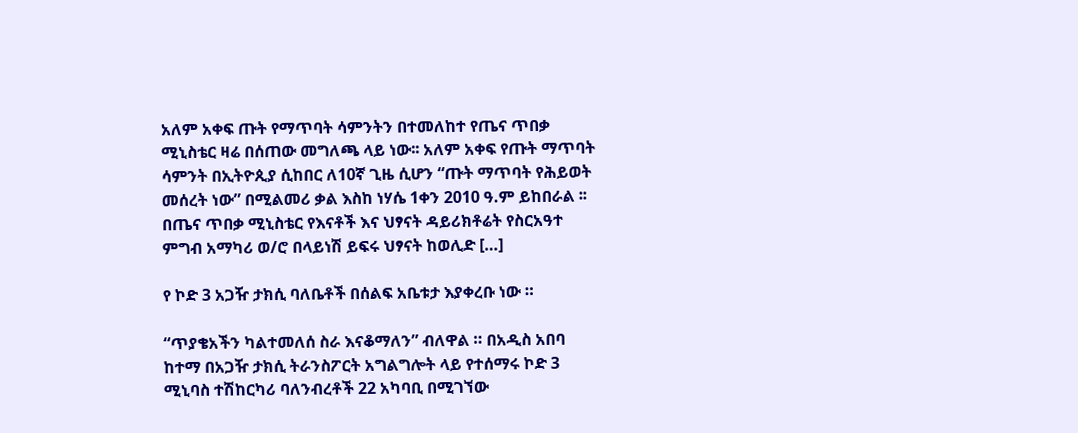አለም አቀፍ ጡት የማጥባት ሳምንትን በተመለከተ የጤና ጥበቃ ሚኒስቴር ዛሬ በሰጠው መግለጫ ላይ ነው፡፡ አለም አቀፍ የጡት ማጥባት ሳምንት በኢትዮጲያ ሲከበር ለ10ኛ ጊዜ ሲሆን “ጡት ማጥባት የሕይወት መሰረት ነው” በሚልመሪ ቃል እስከ ነሃሴ 1ቀን 2010 ዓ.ም ይከበራል ፡፡ በጤና ጥበቃ ሚኒስቴር የእናቶች እና ህፃናት ዳይሪክቶሬት የስርአዓተ ምግብ አማካሪ ወ/ሮ በላይነሽ ይፍሩ ህፃናት ከወሊድ […]

የ ኮድ 3 አጋዥ ታክሲ ባለቤቶች በሰልፍ አቤቱታ እያቀረቡ ነው ።

“ጥያቄአችን ካልተመለሰ ስራ እናቆማለን” ብለዋል ። በአዲስ አበባ ከተማ በአጋዥ ታክሲ ትራንስፖርት አግልግሎት ላይ የተሰማሩ ኮድ 3 ሚኒባስ ተሽከርካሪ ባለንብረቶች 22 አካባቢ በሚገኘው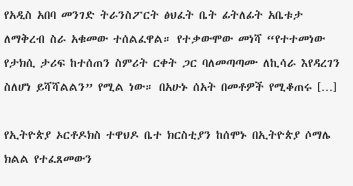የአዲስ አበባ መንገድ ትራንስፖርት ፅህፈት ቤት ፊትለፊት አቤቱታ ለማቅረብ ስራ አቁመው ተሰልፈዋል። የተቃውሞው መነሻ “የተተመነው የታክሲ ታሪፍ ከተሰጠን ስምሪት ርቀት ጋር ባለመጣጣሙ ለኪሳራ እየዳረገን ስለሆነ ይሻሻልልን” የሚል ነው። በአሁኑ ሰአት በመቶዎች የሚቆጠሩ […]

የኢትዮጵያ ኦርቶዶክስ ተዋህዶ ቤተ ክርስቲያን ከሰሞኑ በኢትዮጵያ ሶማሌ ክልል የተፈጸመውን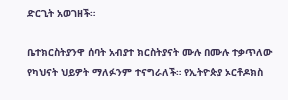ድርጊት አወገዘች።

ቤተክርስትያንዋ ሰባት አብያተ ክርስትያናት ሙሉ በሙሉ ተቃጥለው የካህናት ህይዎት ማለፉንም ተናግራለች። የኢትዮጵያ ኦርቶዶክስ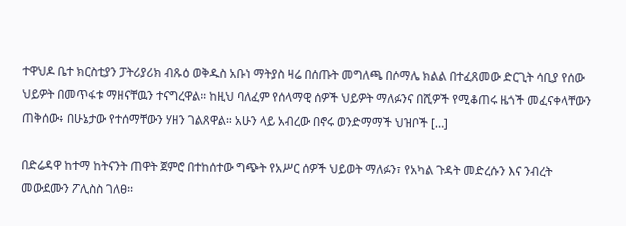ተዋህዶ ቤተ ክርስቲያን ፓትሪያሪክ ብጹዕ ወቅዱስ አቡነ ማትያስ ዛሬ በሰጡት መግለጫ በሶማሌ ክልል በተፈጸመው ድርጊት ሳቢያ የሰው ህይዎት በመጥፋቱ ማዘናቸዉን ተናግረዋል። ከዚህ ባለፈም የሰላማዊ ሰዎች ህይዎት ማለፉንና በሺዎች የሚቆጠሩ ዜጎች መፈናቀላቸውን ጠቅሰው፥ በሁኔታው የተሰማቸውን ሃዘን ገልጸዋል። አሁን ላይ አብረው በኖሩ ወንድማማች ህዝቦች […]

በድሬዳዋ ከተማ ከትናንት ጠዋት ጀምሮ በተከሰተው ግጭት የአሥር ሰዎች ህይወት ማለፉን፣ የአካል ጉዳት መድረሱን እና ንብረት መውደሙን ፖሊስስ ገለፀ፡፡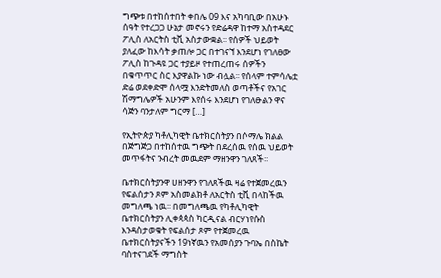ግጭቱ በተከሰተበት ቀበሌ 09 እና አካባቢው በአሁኑ ሰዓት የተረጋጋ ሁኔታ መኖሩን የድሬዳዋ ከተማ አስተዳደር ፖሊስ ለአርትስ ቲቪ አስታውቋል፡፡ የሰዎች ህይወት ያለፈው ከእሳት ቃጠሎ ጋር በተገናኘ እንደሆነ የገለፀው ፖሊስ ከጉዳዩ ጋር ተያይዞ የተጠረጠሩ ሰዎችን በቁጥጥር ስር እያዋልኩ ነው ብሏል፡፡ የሰላም ተምሳሌቷ ድሬ ወደቀድሞ ሰላሟ እንድትመለስ ወጣቶችና የአገር ሽማግሌዎች አሁንም እየሰሩ እንደሆነ የገለፁልን ዋና ሳጅን ባንታለም ግርማ […]

የኢትዮጵያ ካቶሊካዊት ቤተክርስትያን በሶማሌ ክልል በጅግጅጋ በተከሰተዉ ግጭት በደረሰዉ የሰዉ ህይወት መጥፋትና ንብረት መዉደም ማዘንዋን ገለጸች፡፡

ቤተክርስትያንዋ ሀዘንዋን የገለጸችዉ ዛሬ የተጀመረዉን የፍልሰታን ጾም አስመልክቶ ለአርትስ ቲቪ በላከችዉ መግለጫ ነዉ፡፡ በመግለጫዉ የካቶሊካዊት ቤተክርስትያን ሊቀጳጳስ ካርዲናል ብርሃነየሱስ እንዳስታወቁት የፍልሰታ ጾም የተጀመረዉ ቤተክርስትያናችን 19ነኛዉን የአመሰያን ጉባኤ በስኬት ባስተናገደች ማግስት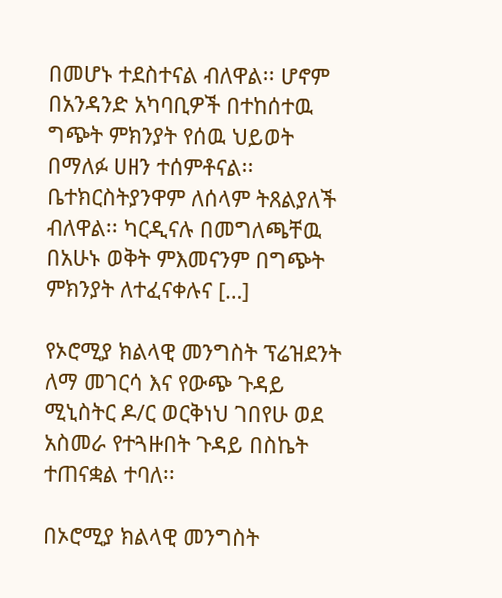በመሆኑ ተደስተናል ብለዋል፡፡ ሆኖም በአንዳንድ አካባቢዎች በተከሰተዉ ግጭት ምክንያት የሰዉ ህይወት በማለፉ ሀዘን ተሰምቶናል፡፡ቤተክርስትያንዋም ለሰላም ትጸልያለች ብለዋል፡፡ ካርዲናሉ በመግለጫቸዉ በአሁኑ ወቅት ምእመናንም በግጭት ምክንያት ለተፈናቀሉና […]

የኦሮሚያ ክልላዊ መንግስት ፕሬዝደንት ለማ መገርሳ እና የውጭ ጉዳይ ሚኒስትር ዶ/ር ወርቅነህ ገበየሁ ወደ አስመራ የተጓዙበት ጉዳይ በስኬት ተጠናቋል ተባለ፡፡

በኦሮሚያ ክልላዊ መንግስት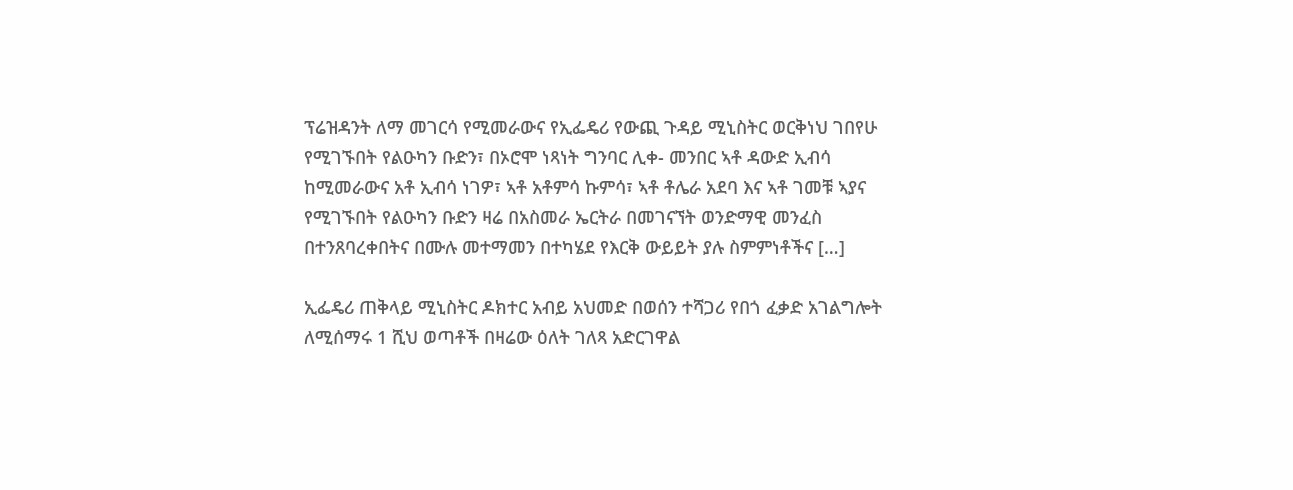ፕሬዝዳንት ለማ መገርሳ የሚመራውና የኢፌዴሪ የውጪ ጉዳይ ሚኒስትር ወርቅነህ ገበየሁ የሚገኙበት የልዑካን ቡድን፣ በኦሮሞ ነጻነት ግንባር ሊቀ- መንበር ኣቶ ዳውድ ኢብሳ ከሚመራውና አቶ ኢብሳ ነገዎ፣ ኣቶ አቶምሳ ኩምሳ፣ ኣቶ ቶሌራ አደባ እና ኣቶ ገመቹ ኣያና የሚገኙበት የልዑካን ቡድን ዛሬ በአስመራ ኤርትራ በመገናኘት ወንድማዊ መንፈስ በተንጸባረቀበትና በሙሉ መተማመን በተካሄደ የእርቅ ውይይት ያሉ ስምምነቶችና […]

ኢፌዴሪ ጠቅላይ ሚኒስትር ዶክተር አብይ አህመድ በወሰን ተሻጋሪ የበጎ ፈቃድ አገልግሎት ለሚሰማሩ 1 ሺህ ወጣቶች በዛሬው ዕለት ገለጻ አድርገዋል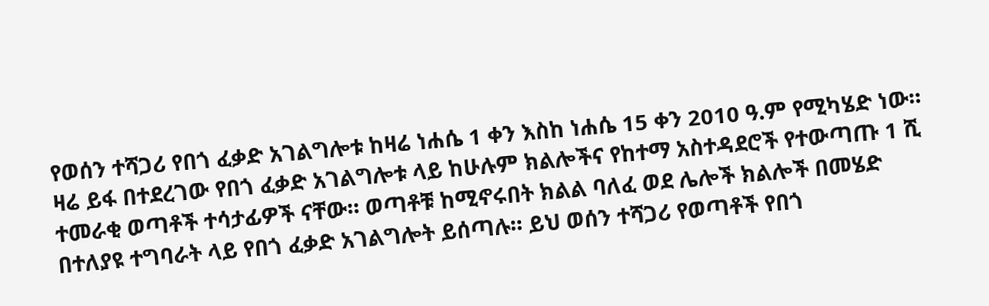የወሰን ተሻጋሪ የበጎ ፈቃድ አገልግሎቱ ከዛሬ ነሐሴ 1 ቀን እስከ ነሐሴ 15 ቀን 2010 ዓ.ም የሚካሄድ ነው። ዛሬ ይፋ በተደረገው የበጎ ፈቃድ አገልግሎቱ ላይ ከሁሉም ክልሎችና የከተማ አስተዳደሮች የተውጣጡ 1 ሺ ተመራቂ ወጣቶች ተሳታፊዎች ናቸው። ወጣቶቹ ከሚኖሩበት ክልል ባለፈ ወደ ሌሎች ክልሎች በመሄድ በተለያዩ ተግባራት ላይ የበጎ ፈቃድ አገልግሎት ይሰጣሉ። ይህ ወሰን ተሻጋሪ የወጣቶች የበጎ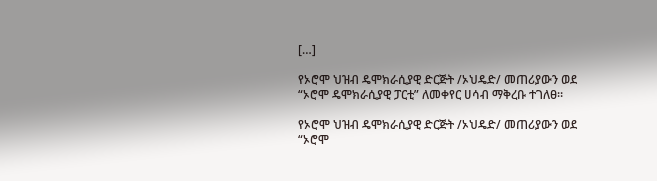[…]

የኦሮሞ ህዝብ ዴሞክራሲያዊ ድርጅት /ኦህዴድ/ መጠሪያውን ወደ “ኦሮሞ ዴሞክራሲያዊ ፓርቲ” ለመቀየር ሀሳብ ማቅረቡ ተገለፀ።

የኦሮሞ ህዝብ ዴሞክራሲያዊ ድርጅት /ኦህዴድ/ መጠሪያውን ወደ “ኦሮሞ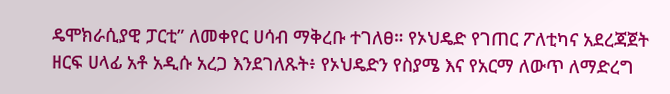ዴሞክራሲያዊ ፓርቲ” ለመቀየር ሀሳብ ማቅረቡ ተገለፀ። የኦህዴድ የገጠር ፖለቲካና አደረጃጀት ዘርፍ ሀላፊ አቶ አዲሱ አረጋ እንደገለጹት፥ የኦህዴድን የስያሜ እና የአርማ ለውጥ ለማድረግ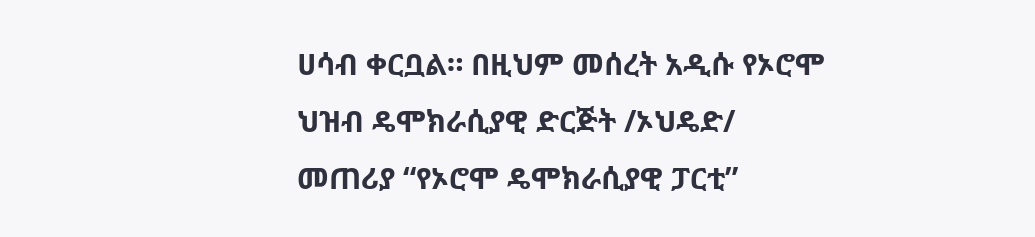ሀሳብ ቀርቧል። በዚህም መሰረት አዲሱ የኦሮሞ ህዝብ ዴሞክራሲያዊ ድርጅት /ኦህዴድ/ መጠሪያ “የኦሮሞ ዴሞክራሲያዊ ፓርቲ”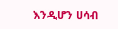እንዲሆን ሀሳብ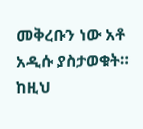መቅረቡን ነው አቶ አዲሱ ያስታወቁት። ከዚህ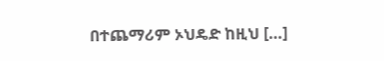በተጨማሪም ኦህዴድ ከዚህ […]